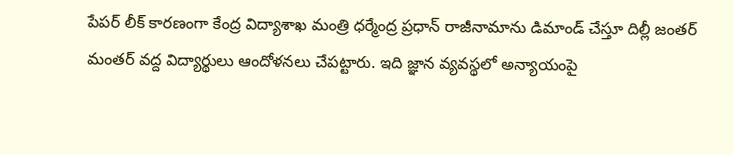పేపర్ లీక్ కారణంగా కేంద్ర విద్యాశాఖ మంత్రి ధర్మేంద్ర ప్రధాన్ రాజీనామాను డిమాండ్ చేస్తూ దిల్లీ జంతర్ మంతర్ వద్ద విద్యార్థులు ఆందోళనలు చేపట్టారు. ఇది జ్ఞాన వ్యవస్థలో అన్యాయంపై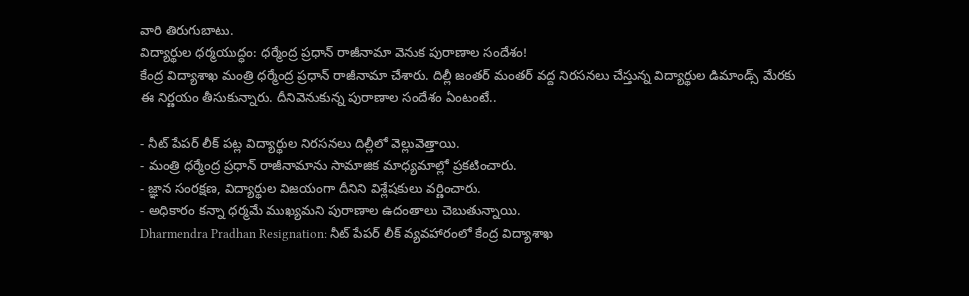వారి తిరుగుబాటు.
విద్యార్థుల ధర్మయుద్ధం: ధర్మేంద్ర ప్రధాన్ రాజీనామా వెనుక పురాణాల సందేశం!
కేంద్ర విద్యాశాఖ మంత్రి ధర్మేంద్ర ప్రధాన్ రాజీనామా చేశారు. దిల్లీ జంతర్ మంతర్ వద్ద నిరసనలు చేస్తున్న విద్యార్థుల డిమాండ్స్ మేరకు ఈ నిర్ణయం తీసుకున్నారు. దీనివెనుకున్న పురాణాల సందేశం ఏంటంటే..

- నీట్ పేపర్ లీక్ పట్ల విద్యార్థుల నిరసనలు దిల్లీలో వెల్లువెత్తాయి.
- మంత్రి ధర్మేంద్ర ప్రధాన్ రాజీనామాను సామాజిక మాధ్యమాల్లో ప్రకటించారు.
- జ్ఞాన సంరక్షణ, విద్యార్థుల విజయంగా దీనిని విశ్లేషకులు వర్ణించారు.
- అధికారం కన్నా ధర్మమే ముఖ్యమని పురాణాల ఉదంతాలు చెబుతున్నాయి.
Dharmendra Pradhan Resignation: నీట్ పేపర్ లీక్ వ్యవహారంలో కేంద్ర విద్యాశాఖ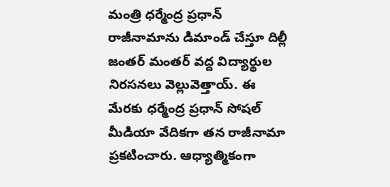మంత్రి ధర్మేంద్ర ప్రధాన్ రాజీనామాను డిమాండ్ చేస్తూ దిల్లీ జంతర్ మంతర్ వద్ద విద్యార్థుల నిరసనలు వెల్లువెత్తాయ్. ఈ మేరకు ధర్మేంద్ర ప్రధాన్ సోషల్ మీడియా వేదికగా తన రాజీనామా ప్రకటించారు. ఆధ్యాత్మికంగా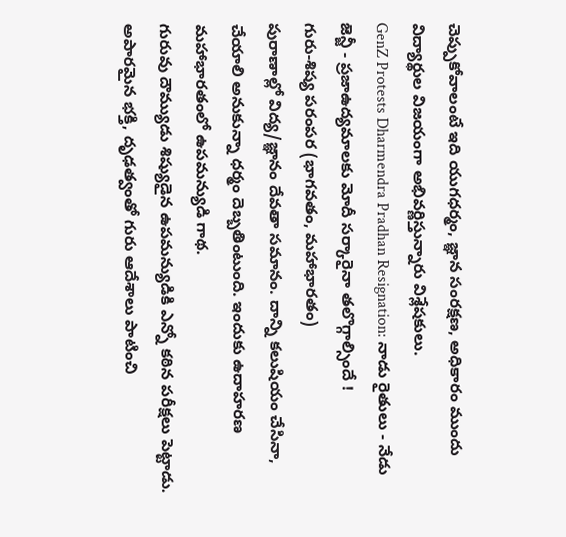చెప్పుకోవాలంటే ఇది యుగధర్మం, జ్ఞాన సంరక్షణ, అధికారం ముందు విద్యార్థుల విజయంగా అభివర్ణిస్తున్నారు విశ్లేషకులు.
GenZ Protests Dharmendra Pradhan Resignation: నాడు రైతులు - నేడు జెన్జీ - ప్రజాఉద్యమాలకు మోదీ సర్కారైనా తలొగ్గాల్సిందే !
గురు-శిష్య పరంపర (భాగవతం, మహాభారతం)
పురాణాల్లో విద్య/జ్ఞానం దేవతా సమానం. దాన్ని కలుషియం చేసినా, చేయాలి అనుకున్నా ధర్మం దెబ్బతింటుంది. ఇందుకు ఉదాహరణ మహాభారతంలో ఉపమన్యుడి గాథ.
గురువు దౌమ్యుడు శిష్యుడైన ఉపమన్యుడికి ఎన్నో కఠిన పరీక్షలు పెట్టాడు. అపారమైన భక్తి, దృఢత్వంతో గురు ఆదేశాలు పాటించి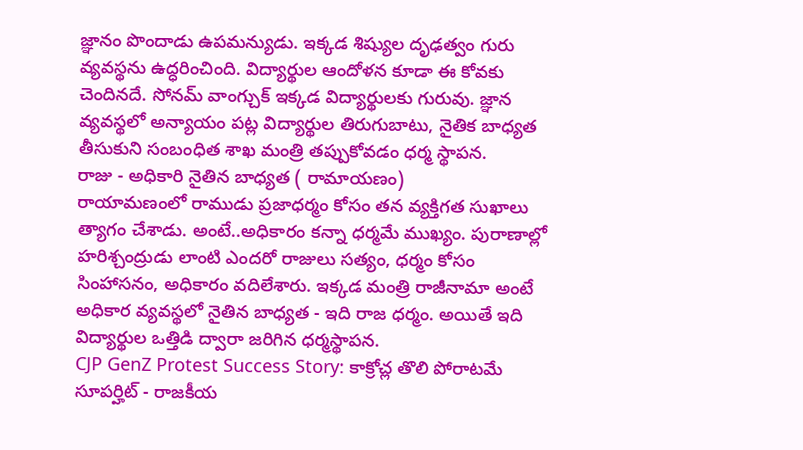జ్ఞానం పొందాడు ఉపమన్యుడు. ఇక్కడ శిష్యుల దృఢత్వం గురు వ్యవస్థను ఉద్ధరించింది. విద్యార్థుల ఆందోళన కూడా ఈ కోవకు చెందినదే. సోనమ్ వాంగ్చుక్ ఇక్కడ విద్యార్థులకు గురువు. జ్ఞాన వ్యవస్థలో అన్యాయం పట్ల విద్యార్థుల తిరుగుబాటు, నైతిక బాధ్యత తీసుకుని సంబంధిత శాఖ మంత్రి తప్పుకోవడం ధర్మ స్థాపన.
రాజు - అధికారి నైతిన బాధ్యత ( రామాయణం)
రాయామణంలో రాముడు ప్రజాధర్మం కోసం తన వ్యక్తిగత సుఖాలు త్యాగం చేశాడు. అంటే..అధికారం కన్నా ధర్మమే ముఖ్యం. పురాణాల్లో హరిశ్చంద్రుడు లాంటి ఎందరో రాజులు సత్యం, ధర్మం కోసం సింహాసనం, అధికారం వదిలేశారు. ఇక్కడ మంత్రి రాజీనామా అంటే అధికార వ్యవస్థలో నైతిన బాధ్యత - ఇది రాజ ధర్మం. అయితే ఇది విద్యార్థుల ఒత్తిడి ద్వారా జరిగిన ధర్మస్థాపన.
CJP GenZ Protest Success Story: కాక్రోచ్ల తొలి పోరాటమే సూపర్హిట్ - రాజకీయ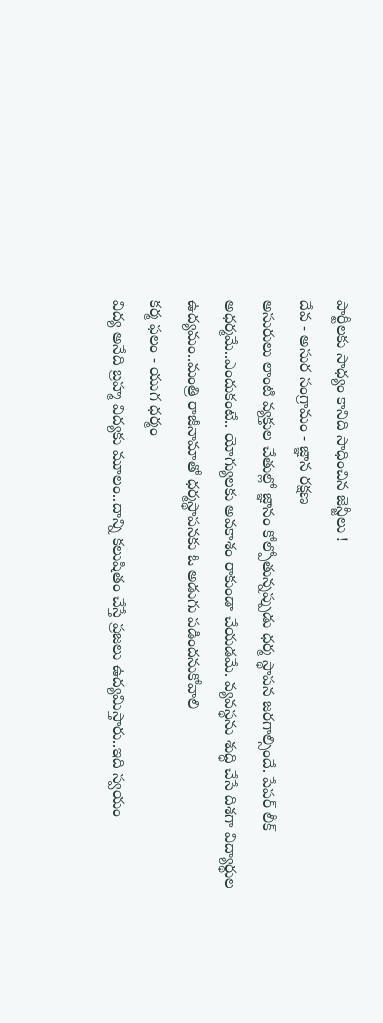పార్టీలకు సాధ్యం కానిది సాధించిన జెన్జీలు !
దేవ - అసుర సంగ్రామం - జ్ఞాన రక్షణ
అసురులు లాంటి వ్యక్తుల చేతుల్లో జ్ఞానం కోల్పోతున్నప్పుడు ధర్మ స్థాపన జరగాల్సిందే. పేపర్ లీక్ అధర్మమే..ఎందుకంటే.. యోగ్యులకు అవకాశం రాకుండా చేయడమే. వ్యవస్థను శుద్ధి చేసే దిశగా విద్యార్థుల ఉద్యమం..మంత్రి రాజీనామాతో ధర్మస్థాపనకు ఓ అడుగు పడిందనుకోవాలి
కర్మ ఫలం - యుగ ధర్మం
విద్య అనేది బ్రహ్మ విద్యకు మూలం..దాన్ని కలుషితం చేస్తే ప్రజలు ఉద్యమిస్తారు..ఇది స్వయం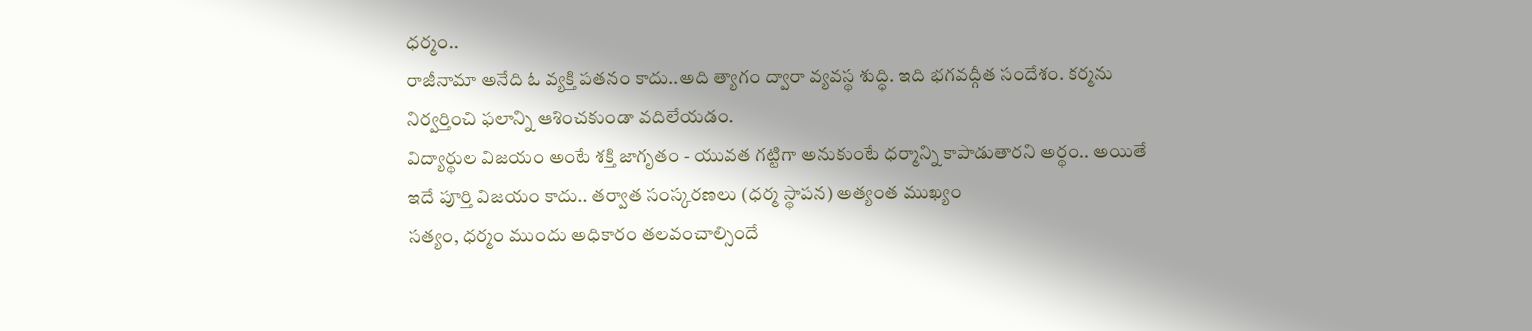ధర్మం..
రాజీనామా అనేది ఓ వ్యక్తి పతనం కాదు..అది త్యాగం ద్వారా వ్యవస్థ శుద్ధి. ఇది భగవద్గీత సందేశం. కర్మను నిర్వర్తించి ఫలాన్ని ఆశించకుండా వదిలేయడం.
విద్యార్థుల విజయం అంటే శక్తి జాగృతం - యువత గట్టిగా అనుకుంటే ధర్మాన్ని కాపాడుతారని అర్థం.. అయితే ఇదే పూర్తి విజయం కాదు.. తర్వాత సంస్కరణలు (ధర్మ స్థాపన) అత్యంత ముఖ్యం
సత్యం, ధర్మం ముందు అధికారం తలవంచాల్సిందే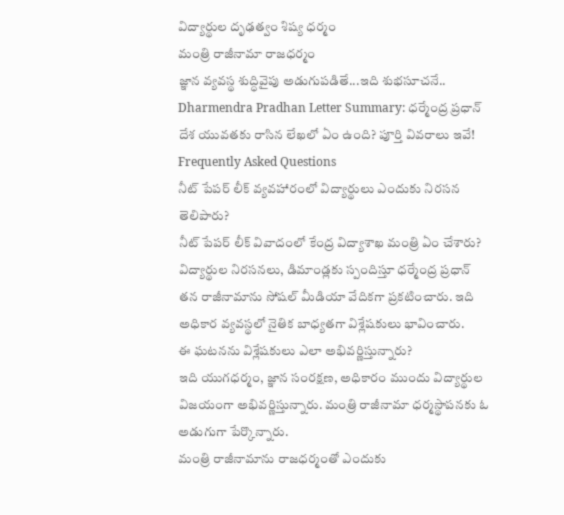విద్యార్థుల దృఢత్వం శిష్య ధర్మం
మంత్రి రాజీనామా రాజధర్మం
జ్ఞాన వ్యవస్థ శుద్ధివైపు అడుగుపడితే...ఇది శుభసూచనే..
Dharmendra Pradhan Letter Summary: ధర్మేంద్ర ప్రధాన్ దేశ యువతకు రాసిన లేఖలో ఏం ఉంది? పూర్తి వివరాలు ఇవే!
Frequently Asked Questions
నీట్ పేపర్ లీక్ వ్యవహారంలో విద్యార్థులు ఎందుకు నిరసన తెలిపారు?
నీట్ పేపర్ లీక్ వివాదంలో కేంద్ర విద్యాశాఖ మంత్రి ఏం చేశారు?
విద్యార్థుల నిరసనలు, డిమాండ్లకు స్పందిస్తూ ధర్మేంద్ర ప్రధాన్ తన రాజీనామాను సోషల్ మీడియా వేదికగా ప్రకటించారు. ఇది అధికార వ్యవస్థలో నైతిక బాధ్యతగా విశ్లేషకులు భావించారు.
ఈ ఘటనను విశ్లేషకులు ఎలా అభివర్ణిస్తున్నారు?
ఇది యుగధర్మం, జ్ఞాన సంరక్షణ, అధికారం ముందు విద్యార్థుల విజయంగా అభివర్ణిస్తున్నారు. మంత్రి రాజీనామా ధర్మస్థాపనకు ఓ అడుగుగా పేర్కొన్నారు.
మంత్రి రాజీనామాను రాజధర్మంతో ఎందుకు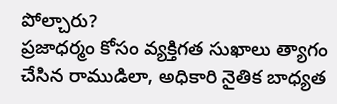పోల్చారు?
ప్రజాధర్మం కోసం వ్యక్తిగత సుఖాలు త్యాగం చేసిన రాముడిలా, అధికారి నైతిక బాధ్యత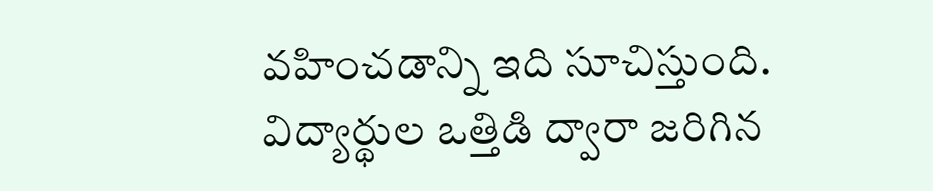వహించడాన్ని ఇది సూచిస్తుంది. విద్యార్థుల ఒత్తిడి ద్వారా జరిగిన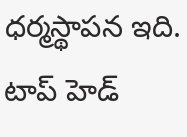ధర్మస్థాపన ఇది.
టాప్ హెడ్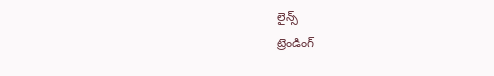లైన్స్
ట్రెండింగ్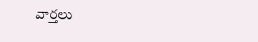వార్తలు